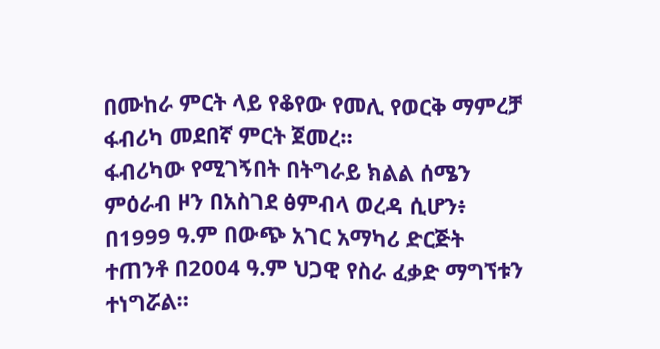በሙከራ ምርት ላይ የቆየው የመሊ የወርቅ ማምረቻ ፋብሪካ መደበኛ ምርት ጀመረ።
ፋብሪካው የሚገኝበት በትግራይ ክልል ሰሜን ምዕራብ ዞን በአስገደ ፅምብላ ወረዳ ሲሆን፥ በ1999 ዓ.ም በውጭ አገር አማካሪ ድርጅት ተጠንቶ በ2004 ዓ.ም ህጋዊ የስራ ፈቃድ ማግኘቱን ተነግሯል።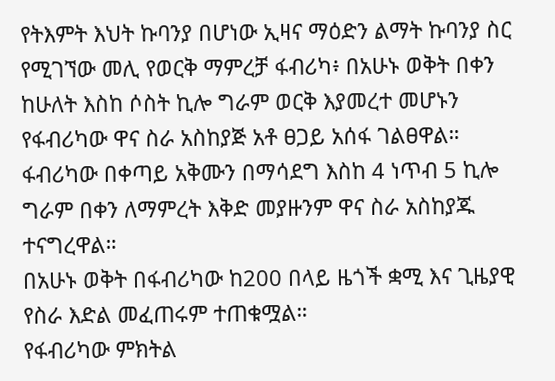የትእምት እህት ኩባንያ በሆነው ኢዛና ማዕድን ልማት ኩባንያ ስር የሚገኘው መሊ የወርቅ ማምረቻ ፋብሪካ፥ በአሁኑ ወቅት በቀን ከሁለት እስከ ሶስት ኪሎ ግራም ወርቅ እያመረተ መሆኑን የፋብሪካው ዋና ስራ አስከያጅ አቶ ፀጋይ አሰፋ ገልፀዋል።
ፋብሪካው በቀጣይ አቅሙን በማሳደግ እስከ 4 ነጥብ 5 ኪሎ ግራም በቀን ለማምረት እቅድ መያዙንም ዋና ስራ አስከያጁ ተናግረዋል።
በአሁኑ ወቅት በፋብሪካው ከ200 በላይ ዜጎች ቋሚ እና ጊዜያዊ የስራ እድል መፈጠሩም ተጠቁሟል።
የፋብሪካው ምክትል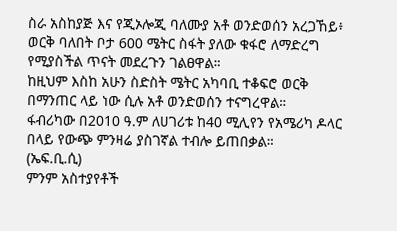ስራ አስከያጅ እና የጂኦሎጂ ባለሙያ አቶ ወንድወሰን አረጋኸይ፥ ወርቅ ባለበት ቦታ 600 ሜትር ስፋት ያለው ቁፋሮ ለማድረግ የሚያስችል ጥናት መደረጉን ገልፀዋል።
ከዚህም እስከ አሁን ስድስት ሜትር አካባቢ ተቆፍሮ ወርቅ በማንጠር ላይ ነው ሲሉ አቶ ወንድወሰን ተናግረዋል።
ፋብሪካው በ2010 ዓ.ም ለሀገሪቱ ከ40 ሚሊየን የአሜሪካ ዶላር በላይ የውጭ ምንዛሬ ያስገኛል ተብሎ ይጠበቃል።
(ኤፍ.ቢ.ሲ)
ምንም አስተያየቶች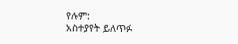የሉም:
አስተያየት ይለጥፉ